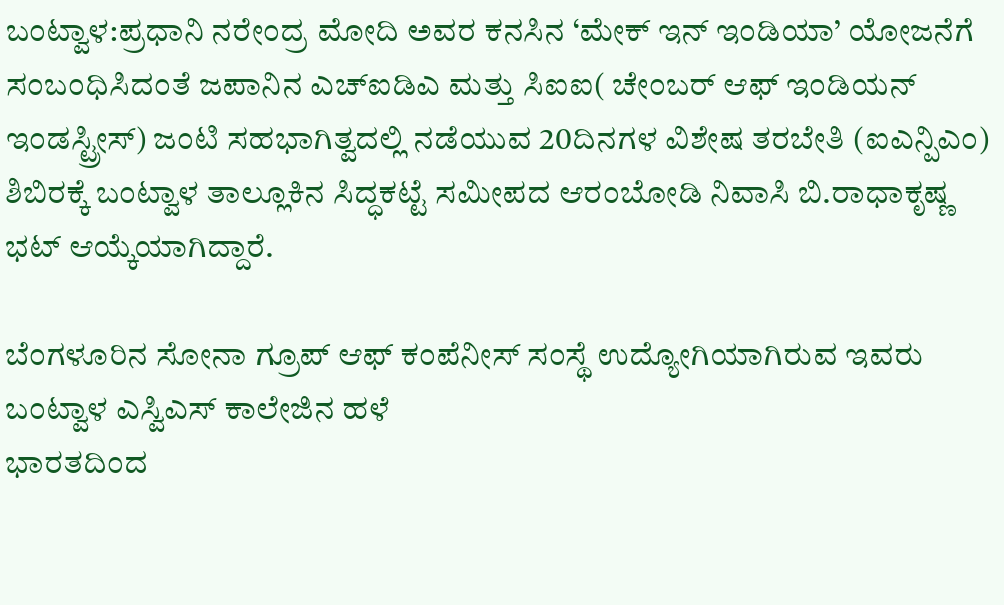ಬಂಟ್ವಾಳ:ಪ್ರಧಾನಿ ನರೇಂದ್ರ ಮೋದಿ ಅವರ ಕನಸಿನ ‘ಮೇಕ್ ಇನ್ ಇಂಡಿಯಾ’ ಯೋಜನೆಗೆ ಸಂಬಂಧಿಸಿದಂತೆ ಜಪಾನಿನ ಎಚ್ಐಡಿಎ ಮತ್ತು ಸಿಐಐ( ಚೇಂಬರ್ ಆಫ್ ಇಂಡಿಯನ್ ಇಂಡಸ್ಟ್ರೀಸ್) ಜಂಟಿ ಸಹಭಾಗಿತ್ವದಲ್ಲಿ ನಡೆಯುವ 20ದಿನಗಳ ವಿಶೇಷ ತರಬೇತಿ (ಐಎನ್ಪಿಎಂ) ಶಿಬಿರಕ್ಕೆ ಬಂಟ್ವಾಳ ತಾಲ್ಲೂಕಿನ ಸಿದ್ಧಕಟ್ಟೆ ಸಮೀಪದ ಆರಂಬೋಡಿ ನಿವಾಸಿ ಬಿ.ರಾಧಾಕೃಷ್ಣ ಭಟ್ ಆಯ್ಕೆಯಾಗಿದ್ದಾರೆ.

ಬೆಂಗಳೂರಿನ ಸೋನಾ ಗ್ರೂಪ್ ಆಫ್ ಕಂಪೆನೀಸ್ ಸಂಸ್ಥೆ ಉದ್ಯೋಗಿಯಾಗಿರುವ ಇವರು ಬಂಟ್ವಾಳ ಎಸ್ವಿಎಸ್ ಕಾಲೇಜಿನ ಹಳೆ
ಭಾರತದಿಂದ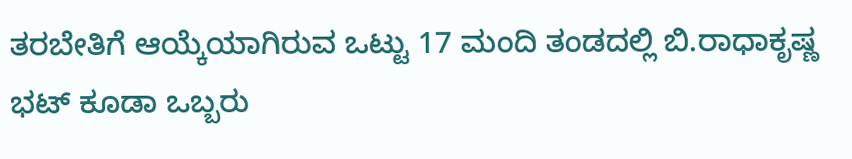ತರಬೇತಿಗೆ ಆಯ್ಕೆಯಾಗಿರುವ ಒಟ್ಟು 17 ಮಂದಿ ತಂಡದಲ್ಲಿ ಬಿ.ರಾಧಾಕೃಷ್ಣ ಭಟ್ ಕೂಡಾ ಒಬ್ಬರು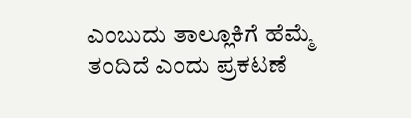ಎಂಬುದು ತಾಲ್ಲೂಕಿಗೆ ಹೆಮ್ಮೆ ತಂದಿದೆ ಎಂದು ಪ್ರಕಟಣೆ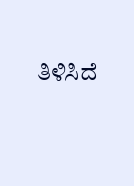ತಿಳಿಸಿದೆ